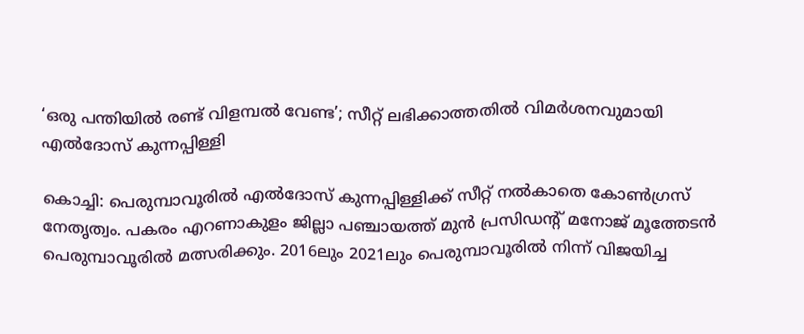‘ഒരു പന്തിയിൽ രണ്ട് വിളമ്പൽ വേണ്ട’; സീറ്റ് ലഭിക്കാത്തതിൽ വിമർശനവുമായി എൽദോസ് കുന്നപ്പിള്ളി

കൊച്ചി: പെരുമ്പാവൂരിൽ എൽദോസ് കുന്നപ്പിള്ളിക്ക് സീറ്റ് നൽകാതെ കോൺഗ്രസ് നേതൃത്വം. പകരം എറണാകുളം ജില്ലാ പഞ്ചായത്ത് മുൻ പ്രസിഡന്റ് മനോജ് മൂത്തേടൻ പെരുമ്പാവൂരിൽ മത്സരിക്കും. 2016ലും 2021ലും പെരുമ്പാവൂരിൽ നിന്ന് വിജയിച്ച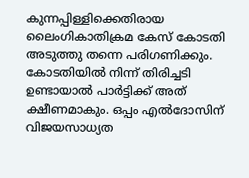കുന്നപ്പിള്ളിക്കെതിരായ ലൈംഗികാതിക്രമ കേസ് കോടതി അടുത്തു തന്നെ പരിഗണിക്കും. കോടതിയിൽ നിന്ന് തിരിച്ചടി ഉണ്ടായാൽ പാർട്ടിക്ക് അത് ക്ഷീണമാകും. ഒപ്പം എൽദോസിന് വിജയസാധ്യത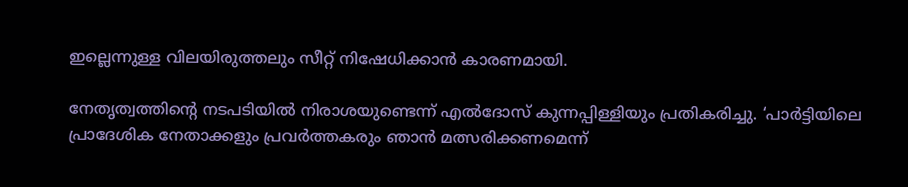ഇല്ലെന്നുള്ള വിലയിരുത്തലും സീറ്റ് നിഷേധിക്കാൻ കാരണമായി.

നേതൃത്വത്തിന്റെ നടപടിയിൽ നിരാശയുണ്ടെന്ന് എൽദോസ് കുന്നപ്പിള്ളിയും പ്രതികരിച്ചു. ‘പാർട്ടിയിലെ പ്രാദേശിക നേതാക്കളും പ്രവർത്തകരും ഞാൻ മത്സരിക്കണമെന്ന്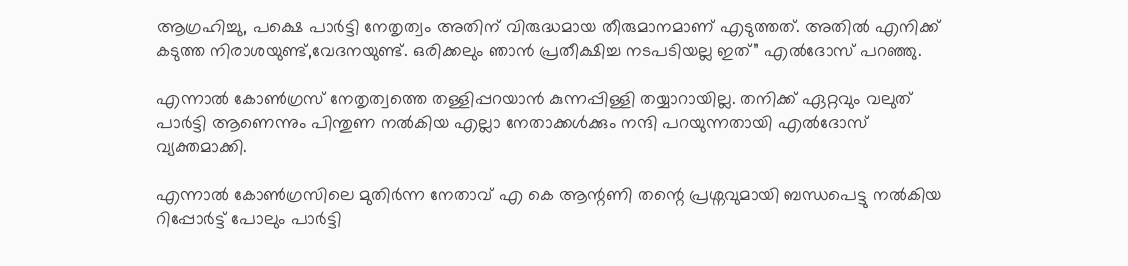ആഗ്രഹിച്ചു, പക്ഷെ പാർട്ടി നേതൃത്വം അതിന് വിരുദ്ധമായ തീരുമാനമാണ് എടുത്തത്. അതിൽ എനിക്ക് കടുത്ത നിരാശയുണ്ട്,വേദനയുണ്ട്. ഒരിക്കലും ഞാൻ പ്രതീക്ഷിച്ച നടപടിയല്ല ഇത്” എൽദോസ് പറഞ്ഞു.

എന്നാൽ കോൺഗ്രസ് നേതൃത്വത്തെ തള്ളിപ്പറയാൻ കുന്നപ്പിള്ളി തയ്യാറായില്ല. തനിക്ക് ഏറ്റവും വലുത് പാർട്ടി ആണെന്നും പിന്തുണ നൽകിയ എല്ലാ നേതാക്കൾക്കും നന്ദി പറയുന്നതായി എൽദോസ് വ്യക്തമാക്കി.

എന്നാൽ കോൺഗ്രസിലെ മുതിർന്ന നേതാവ് എ കെ ആന്റണി തന്റെ പ്രശ്നവുമായി ബന്ധപെട്ടു നൽകിയ റിപ്പോർട്ട് പോലും പാർട്ടി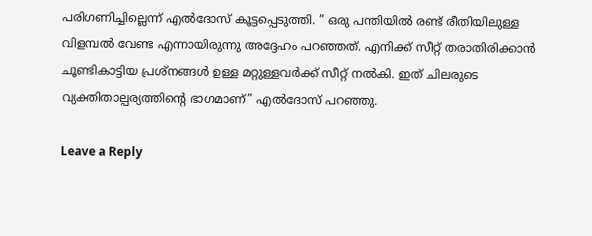പരിഗണിച്ചില്ലെന്ന് എൽദോസ് കൂട്ടപ്പെടുത്തി. ” ഒരു പന്തിയിൽ രണ്ട് രീതിയിലുള്ള വിളമ്പൽ വേണ്ട എന്നായിരുന്നു അദ്ദേഹം പറഞ്ഞത്. എനിക്ക് സീറ്റ് തരാതിരിക്കാൻ ചൂണ്ടികാട്ടിയ പ്രശ്നങ്ങൾ ഉള്ള മറ്റുള്ളവർക്ക് സീറ്റ് നൽകി. ഇത് ചിലരുടെ വ്യക്തിതാല്പര്യത്തിന്റെ ഭാഗമാണ്” എൽദോസ് പറഞ്ഞു.

Leave a Reply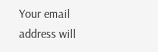Your email address will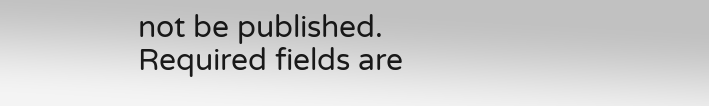not be published. Required fields are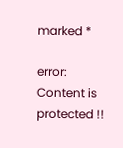marked *

error: Content is protected !!